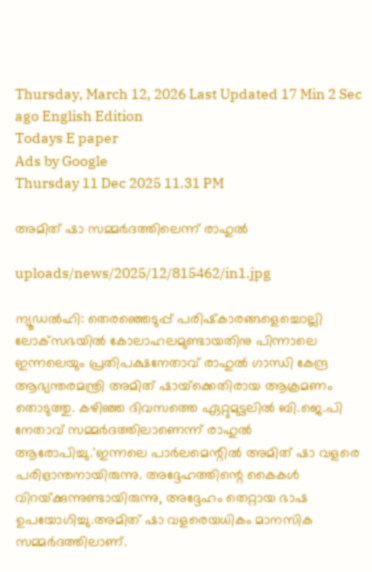Thursday, March 12, 2026 Last Updated 17 Min 2 Sec ago English Edition
Todays E paper
Ads by Google
Thursday 11 Dec 2025 11.31 PM

അമിത്‌ ഷാ സമ്മര്‍ദത്തിലെന്ന്‌ രാഹുല്‍

uploads/news/2025/12/815462/in1.jpg

ന്യൂഡല്‍ഹി: തെരഞ്ഞെടുപ്പ്‌ പരിഷ്‌കാരങ്ങളെച്ചൊല്ലി ലോക്‌സഭയില്‍ കോലാഹലമുണ്ടായതിനു പിന്നാലെ ഇന്നലെയും പ്രതിപക്ഷനേതാവ്‌ രാഹുല്‍ ഗാന്ധി കേന്ദ്ര ആഭ്യന്തരമന്ത്രി അമിത്‌ ഷായ്‌ക്കെതിരായ ആക്രമണം തൊടുത്തു. കഴിഞ്ഞ ദിവസത്തെ ഏറ്റുമുട്ടലില്‍ ബി.ജെ.പി നേതാവ്‌ സമ്മര്‍ദത്തിലാണെന്ന്‌ രാഹുല്‍ ആരോപിച്ചു.'ഇന്നലെ പാര്‍ലമെന്റില്‍ അമിത്‌ ഷാ വളരെ പരിഭ്രാന്തനായിരുന്നു. അദ്ദേഹത്തിന്റെ കൈകള്‍ വിറയ്‌ക്കുന്നുണ്ടായിരുന്നു, അദ്ദേഹം തെറ്റായ ഭാഷ ഉപയോഗിച്ചു.അമിത്‌ ഷാ വളരെയധികം മാനസിക സമ്മര്‍ദത്തിലാണ്‌.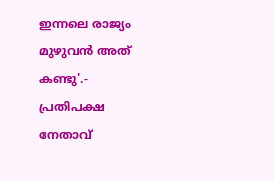ഇന്നലെ രാജ്യം മുഴുവന്‍ അത്‌ കണ്ടു'.- പ്രതിപക്ഷ നേതാവ്‌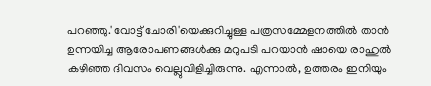പറഞ്ഞു.'വോട്ട്‌ ചോരി'യെക്കുറിച്ചുള്ള പത്രസമ്മേളനത്തില്‍ താന്‍ ഉന്നയിച്ച ആരോപണങ്ങള്‍ക്കു മറുപടി പറയാന്‍ ഷായെ രാഹുല്‍ കഴിഞ്ഞ ദിവസം വെല്ലുവിളിച്ചിരുന്നു. എന്നാല്‍, ഉത്തരം ഇനിയും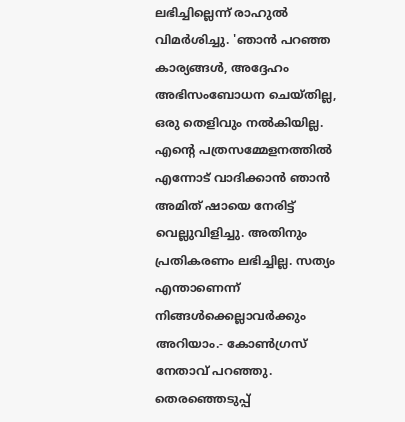ലഭിച്ചില്ലെന്ന്‌ രാഹുല്‍ വിമര്‍ശിച്ചു. 'ഞാന്‍ പറഞ്ഞ കാര്യങ്ങള്‍, അദ്ദേഹം അഭിസംബോധന ചെയ്‌തില്ല, ഒരു തെളിവും നല്‍കിയില്ല. എന്റെ പത്രസമ്മേളനത്തില്‍ എന്നോട്‌ വാദിക്കാന്‍ ഞാന്‍ അമിത്‌ ഷായെ നേരിട്ട്‌ വെല്ലുവിളിച്ചു. അതിനും പ്രതികരണം ലഭിച്ചില്ല. സത്യം എന്താണെന്ന്‌ നിങ്ങള്‍ക്കെല്ലാവര്‍ക്കും അറിയാം.- കോണ്‍ഗ്രസ്‌ നേതാവ്‌ പറഞ്ഞു. തെരഞ്ഞെടുപ്പ്‌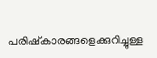പരിഷ്‌കാരങ്ങളെക്കുറിച്ചുള്ള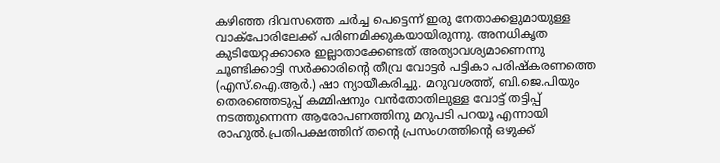കഴിഞ്ഞ ദിവസത്തെ ചര്‍ച്ച പെട്ടെന്ന്‌ ഇരു നേതാക്കളുമായുള്ള വാക്‌പോരിലേക്ക്‌ പരിണമിക്കുകയായിരുന്നു. അനധികൃത കുടിയേറ്റക്കാരെ ഇല്ലാതാക്കേണ്ടത്‌ അത്യാവശ്യമാണെന്നു ചൂണ്ടിക്കാട്ടി സര്‍ക്കാരിന്റെ തീവ്ര വോട്ടര്‍ പട്ടികാ പരിഷ്‌കരണത്തെ (എസ്‌.ഐ.ആര്‍.) ഷാ ന്യായീകരിച്ചു. മറുവശത്ത്‌, ബി.ജെ.പിയും തെരഞ്ഞെടുപ്പ്‌ കമ്മിഷനും വന്‍തോതിലുള്ള വോട്ട്‌ തട്ടിപ്പ്‌ നടത്തുന്നെന്ന ആരോപണത്തിനു മറുപടി പറയൂ എന്നായി രാഹുല്‍.പ്രതിപക്ഷത്തിന്‌ തന്റെ പ്രസംഗത്തിന്റെ ഒഴുക്ക്‌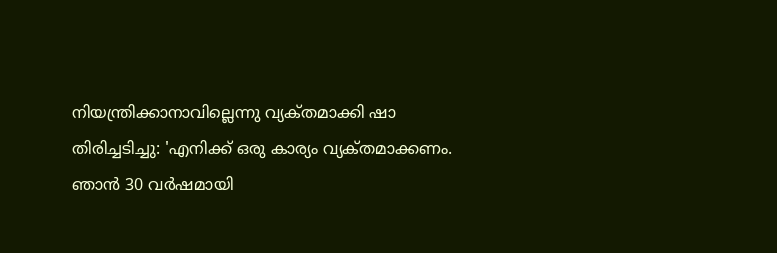നിയന്ത്രിക്കാനാവില്ലെന്നു വ്യക്‌തമാക്കി ഷാ തിരിച്ചടിച്ചു: 'എനിക്ക്‌ ഒരു കാര്യം വ്യക്‌തമാക്കണം. ഞാന്‍ 30 വര്‍ഷമായി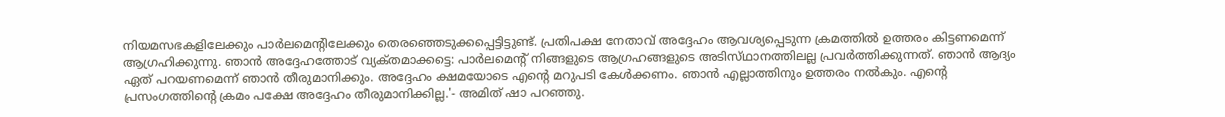നിയമസഭകളിലേക്കും പാര്‍ലമെന്റിലേക്കും തെരഞ്ഞെടുക്കപ്പെട്ടിട്ടുണ്ട്‌. പ്രതിപക്ഷ നേതാവ്‌ അദ്ദേഹം ആവശ്യപ്പെടുന്ന ക്രമത്തില്‍ ഉത്തരം കിട്ടണമെന്ന്‌ ആഗ്രഹിക്കുന്നു. ഞാന്‍ അദ്ദേഹത്തോട്‌ വ്യക്‌തമാക്കട്ടെ: പാര്‍ലമെന്റ്‌ നിങ്ങളുടെ ആഗ്രഹങ്ങളുടെ അടിസ്‌ഥാനത്തിലല്ല പ്രവര്‍ത്തിക്കുന്നത്‌. ഞാന്‍ ആദ്യം ഏത്‌ പറയണമെന്ന്‌ ഞാന്‍ തീരുമാനിക്കും. അദ്ദേഹം ക്ഷമയോടെ എന്റെ മറുപടി കേള്‍ക്കണം. ഞാന്‍ എല്ലാത്തിനും ഉത്തരം നല്‍കും. എന്റെ പ്രസംഗത്തിന്റെ ക്രമം പക്ഷേ അദ്ദേഹം തീരുമാനിക്കില്ല.'- അമിത്‌ ഷാ പറഞ്ഞു.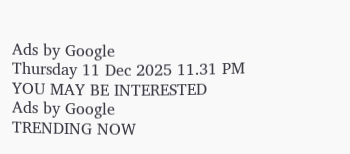Ads by Google
Thursday 11 Dec 2025 11.31 PM
YOU MAY BE INTERESTED
Ads by Google
TRENDING NOW